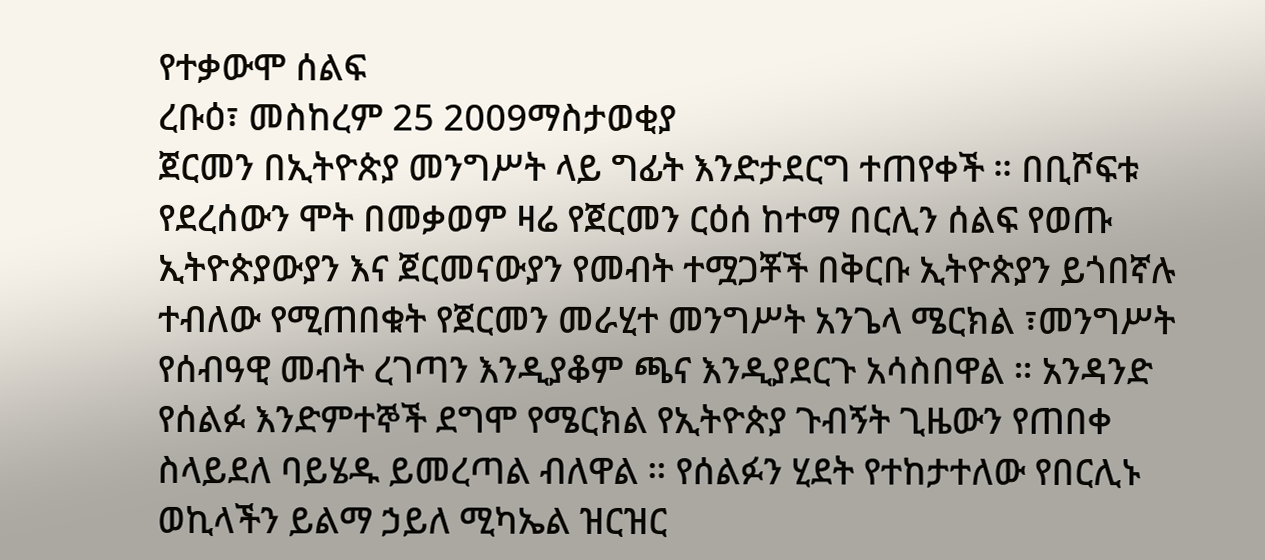የተቃውሞ ሰልፍ
ረቡዕ፣ መስከረም 25 2009ማስታወቂያ
ጀርመን በኢትዮጵያ መንግሥት ላይ ግፊት እንድታደርግ ተጠየቀች ። በቢሾፍቱ የደረሰውን ሞት በመቃወም ዛሬ የጀርመን ርዕሰ ከተማ በርሊን ሰልፍ የወጡ ኢትዮጵያውያን እና ጀርመናውያን የመብት ተሟጋቾች በቅርቡ ኢትዮጵያን ይጎበኛሉ ተብለው የሚጠበቁት የጀርመን መራሂተ መንግሥት አንጌላ ሜርክል ፣መንግሥት የሰብዓዊ መብት ረገጣን እንዲያቆም ጫና እንዲያደርጉ አሳስበዋል ። አንዳንድ የሰልፉ እንድምተኞች ደግሞ የሜርክል የኢትዮጵያ ጉብኝት ጊዜውን የጠበቀ ስላይደለ ባይሄዱ ይመረጣል ብለዋል ። የሰልፉን ሂደት የተከታተለው የበርሊኑ ወኪላችን ይልማ ኃይለ ሚካኤል ዝርዝር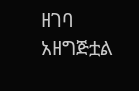ዘገባ አዘግጅቷል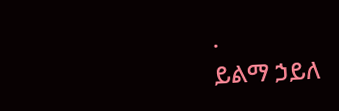.
ይልማ ኃይለ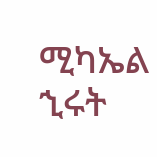ሚካኤል
ኂሩት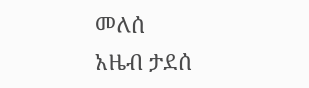መለሰ
አዜብ ታደሰ